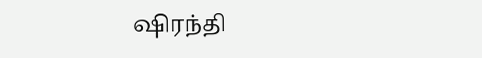ஷிரந்தி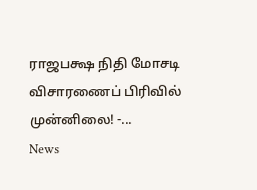ராஜபக்ஷ நிதி மோசடி விசாரணைப் பிரிவில் முன்னிலை! -...
News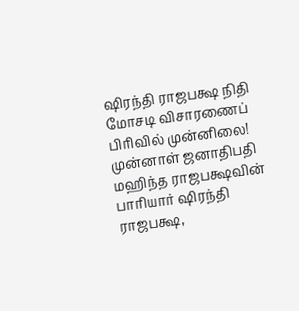ஷிரந்தி ராஜபக்ஷ நிதி மோசடி விசாரணைப் பிரிவில் முன்னிலை!
முன்னாள் ஜனாதிபதி மஹிந்த ராஜபக்ஷவின் பாரியார் ஷிரந்தி ராஜபக்ஷ,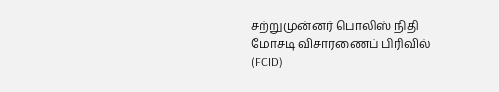சற்றுமுன்னர் பொலிஸ் நிதி மோசடி விசாரணைப் பிரிவில் (FCID)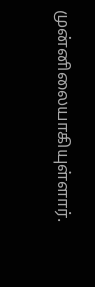முன்னிலையாகியுள்ளார்.